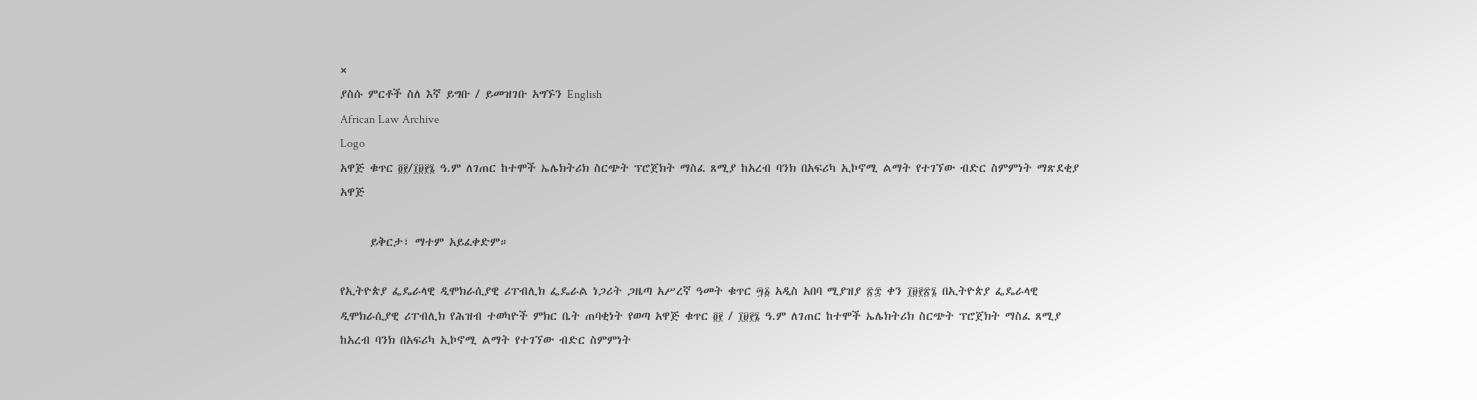×
ያስሱ ምርቶች ስለ እኛ ይግቡ / ይመዝገቡ አግኙን English
African Law Archive
Logo
አዋጅ ቁጥር ፬፻/፲፱፻፮ ዓ.ም ለገጠር ከተሞች ኤሌክትሪክ ስርጭት ፕሮጀክት ማስፈ ጸሚያ ከአረብ ባንክ በአፍሪካ ኢኮኖሚ ልማት የተገኘው ብድር ስምምነት ማጽደቂያ አዋጅ

      ይቅርታ፣ ማተም አይፈቀድም።

የኢትዮጵያ ፌዴራላዊ ዲሞክራሲያዊ ሪፐብሊክ ፌዴራል ነጋሪት ጋዜጣ አሥረኛ ዓመት ቁጥር ፵፩ አዲስ አበባ ሚያዝያ ፳፰ ቀን ፲፱፻፳፮ በኢትዮጵያ ፌዴራላዊ ዲሞክራሲያዊ ሪፐብሊክ የሕዝብ ተወካዮች ምክር ቤት ጠባቂነት የወጣ አዋጅ ቁጥር ፬፻ / ፲፱፻፮ ዓ.ም ለገጠር ከተሞች ኤሌክትሪክ ስርጭት ፕሮጀክት ማስፈ ጸሚያ ከአረብ ባንክ በአፍሪካ ኢኮኖሚ ልማት የተገኘው ብድር ስምምነት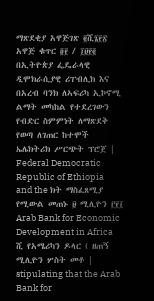ማጽደቂያ አዋጅገጽ ፪ሺ፮፻፳ አዋጅ ቁጥር ፬፻ / ፲፱፻፪ በኢትዮጵያ ፌዴራላዊ ዲሞክራሲያዊ ሪፐብሊክ እና በአረብ ባንክ ለኣፍሪካ ኢኮኖሚ ልማት መካከል የተደረገውን የብድር ስምምነት ለማጽደቅ የወጣ ለገጠር ከተሞች ኤሌክትሪክ ሥርጭት ፕሮጀ | Federal Democratic Republic of Ethiopia and the ክት ማስፈጸሚያ የሚውል መጠኑ ፱ ሚሊዮን ፫፻፲ Arab Bank for Economic Development in Africa ሺ የአሜሪካን ዶላር ( ዘጠኝ ሚሊዮን ሦስት መቶ | stipulating that the Arab Bank for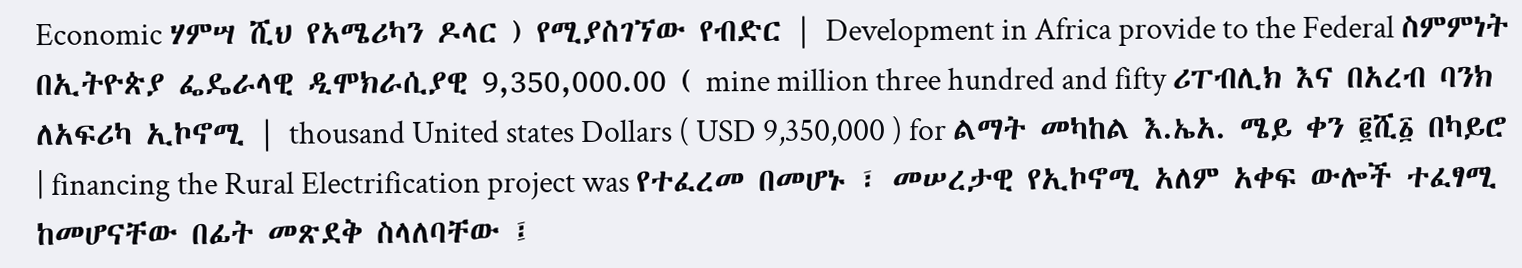Economic ሃምሣ ሺህ የአሜሪካን ዶላር ) የሚያስገኘው የብድር | Development in Africa provide to the Federal ስምምነት በኢትዮጵያ ፌዴራላዊ ዲሞክራሲያዊ 9,350,000.00 ( mine million three hundred and fifty ሪፐብሊክ እና በአረብ ባንክ ለአፍሪካ ኢኮኖሚ | thousand United states Dollars ( USD 9,350,000 ) for ልማት መካከል እ.ኤአ. ሜይ ቀን ፪ሺ፩ በካይሮ | financing the Rural Electrification project was የተፈረመ በመሆኑ ፣ መሠረታዊ የኢኮኖሚ አለም አቀፍ ውሎች ተፈፃሚ ከመሆናቸው በፊት መጽደቅ ስላለባቸው ፤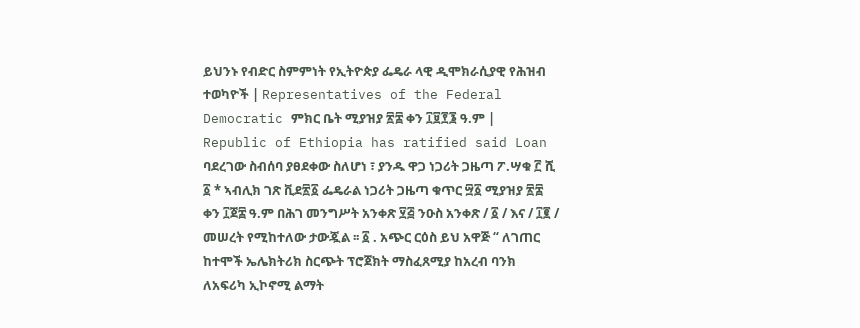ይህንኑ የብድር ስምምነት የኢትዮጵያ ፌዴራ ላዊ ዲሞክራሲያዊ የሕዝብ ተወካዮች | Representatives of the Federal Democratic ምክር ቤት ሚያዝያ ፳፰ ቀን ፲፱፻፮ ዓ.ም | Republic of Ethiopia has ratified said Loan ባደረገው ስብሰባ ያፀደቀው ስለሆነ ፣ ያንዱ ዋጋ ነጋሪት ጋዜጣ ፖ.ሣቁ ፫ ሺ ፩ * ኣብሊክ ገጽ ቪደ፳፩ ፌዴራል ነጋሪት ጋዜጣ ቁጥር ፵፩ ሚያዝያ ፳፰ ቀን ፲ጀ፰ ዓ.ም በሕገ መንግሥት አንቀጽ ፶፭ ንዑስ አንቀጽ / ፩ / እና / ፲፪ / መሠረት የሚከተለው ታውጇል ፡፡ ፩ . አጭር ርዕስ ይህ አዋጅ “ ለገጠር ከተሞች ኤሌክትሪክ ስርጭት ፕሮጀክት ማስፈጸሚያ ከአረብ ባንክ ለአፍሪካ ኢኮኖሚ ልማት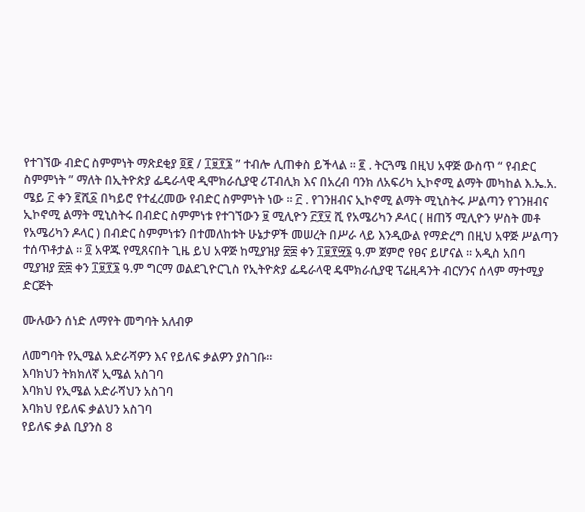የተገኘው ብድር ስምምነት ማጽደቂያ ፬፪ / ፲፱፻፮ ” ተብሎ ሊጠቀስ ይችላል ፡፡ ፪ . ትርጓሜ በዚህ አዋጅ ውስጥ “ የብድር ስምምነት ” ማለት በኢትዮጵያ ፌዴራላዊ ዲሞክራሲያዊ ሪፐብሊክ እና በአረብ ባንክ ለአፍሪካ ኢኮኖሚ ልማት መካከል እ.ኤ.አ. ሜይ ፫ ቀን ፪ሺ፩ በካይሮ የተፈረመው የብድር ስምምነት ነው ፡፡ ፫ . የገንዘብና ኢኮኖሚ ልማት ሚኒስትሩ ሥልጣን የገንዘብና ኢኮኖሚ ልማት ሚኒስትሩ በብድር ስምምነቱ የተገኘውን ፱ ሚሊዮን ፫፻፶ ሺ የአሜሪካን ዶላር ( ዘጠኝ ሚሊዮን ሦስት መቶ የአሜሪካን ዶላር ) በብድር ስምምነቱን በተመለከቱት ሁኔታዎች መሠረት በሥራ ላይ እንዲውል የማድረግ በዚህ አዋጅ ሥልጣን ተሰጥቶታል ፡፡ ፬ አዋጁ የሚጸናበት ጊዜ ይህ አዋጅ ከሚያዝያ ፳፰ ቀን ፲፱፻፵፮ ዓ.ም ጀምሮ የፀና ይሆናል ፡፡ አዲስ አበባ ሚያዝያ ፳፰ ቀን ፲፱፻፮ ዓ.ም ግርማ ወልደጊዮርጊስ የኢትዮጵያ ፌዴራላዊ ዴሞክራሲያዊ ፕሬዚዳንት ብርሃንና ሰላም ማተሚያ ድርጅት

ሙሉውን ሰነድ ለማየት መግባት አለብዎ

ለመግባት የኢሜል አድራሻዎን እና የይለፍ ቃልዎን ያስገቡ።
እባክህን ትክክለኛ ኢሜል አስገባ
እባክህ የኢሜል አድራሻህን አስገባ
እባክህ የይለፍ ቃልህን አስገባ
የይለፍ ቃል ቢያንስ 8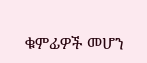ቁምፊዎች መሆን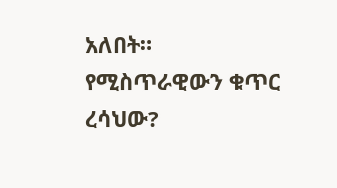አለበት።
የሚስጥራዊውን ቁጥር ረሳህው?